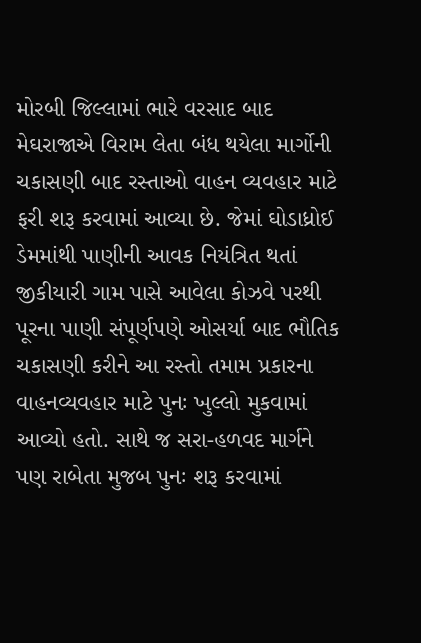મોરબી જિલ્લામાં ભારે વરસાદ બાદ મેઘરાજાએ વિરામ લેતા બંધ થયેલા માર્ગોની ચકાસણી બાદ રસ્તાઓ વાહન વ્યવહાર માટે ફરી શરૂ કરવામાં આવ્યા છે. જેમાં ઘોડાધ્રોઈ ડેમમાંથી પાણીની આવક નિયંત્રિત થતાં જીકીયારી ગામ પાસે આવેલા કોઝવે પરથી પૂરના પાણી સંપૂર્ણપણે ઓસર્યા બાદ ભૌતિક ચકાસણી કરીને આ રસ્તો તમામ પ્રકારના વાહનવ્યવહાર માટે પુનઃ ખુલ્લો મુકવામાં આવ્યો હતો. સાથે જ સરા-હળવદ માર્ગને પણ રાબેતા મુજબ પુનઃ શરૂ કરવામાં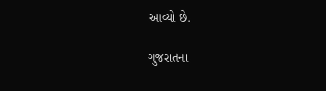આવ્યો છે.

ગુજરાતના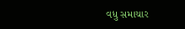વધુ સમાચાર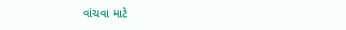વાંચવા માટે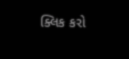ક્લિક કરો